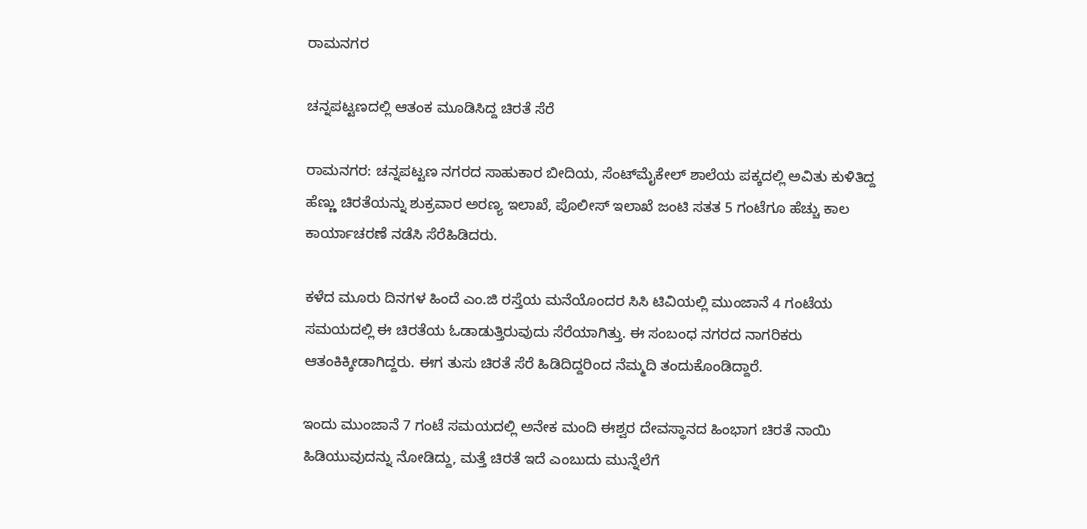ರಾಮನಗರ

ಚನ್ನಪಟ್ಟಣದಲ್ಲಿ ಆತಂಕ ಮೂಡಿಸಿದ್ದ ಚಿರತೆ ಸೆರೆ

ರಾಮನಗರ: ಚನ್ನಪಟ್ಟಣ ನಗರದ ಸಾಹುಕಾರ ಬೀದಿಯ, ಸೆಂಟ್‌ಮೈಕೇಲ್ ಶಾಲೆಯ ಪಕ್ಕದಲ್ಲಿ ಅವಿತು ಕುಳಿತಿದ್ದ ಹೆಣ್ಣು ಚಿರತೆಯನ್ನು ಶುಕ್ರವಾರ ಅರಣ್ಯ ಇಲಾಖೆ, ಪೊಲೀಸ್ ಇಲಾಖೆ ಜಂಟಿ ಸತತ 5 ಗಂಟೆಗೂ ಹೆಚ್ಚು ಕಾಲ ಕಾರ್ಯಾಚರಣೆ ನಡೆಸಿ‌ ಸೆರೆಹಿಡಿದರು.

ಕಳೆದ ಮೂರು ದಿನಗಳ ಹಿಂದೆ ಎಂ.ಜಿ ರಸ್ತೆಯ ಮನೆಯೊಂದರ ಸಿಸಿ ಟಿವಿಯಲ್ಲಿ ಮುಂಜಾನೆ 4 ಗಂಟೆಯ ಸಮಯದಲ್ಲಿ ಈ ಚಿರತೆಯ ಓಡಾಡುತ್ತಿರುವುದು ಸೆರೆಯಾಗಿತ್ತು. ಈ ಸಂಬಂಧ ನಗರದ ನಾಗರಿಕರು ಆತಂಕಿಕ್ಕೀಡಾಗಿದ್ದರು. ಈಗ ತುಸು ಚಿರತೆ ಸೆರೆ ಹಿಡಿದಿದ್ದರಿಂದ ನೆಮ್ಮದಿ‌ ತಂದು‌ಕೊಂಡಿದ್ದಾರೆ.

ಇಂದು ಮುಂಜಾನೆ 7 ಗಂಟೆ ಸಮಯದಲ್ಲಿ ಅನೇಕ ಮಂದಿ ಈಶ್ವರ ದೇವಸ್ಥಾನದ ಹಿಂಭಾಗ ಚಿರತೆ ನಾಯಿ ಹಿಡಿಯುವುದನ್ನು ನೋಡಿದ್ದು, ಮತ್ತೆ ಚಿರತೆ ಇದೆ ಎಂಬುದು ಮುನ್ನೆಲೆಗೆ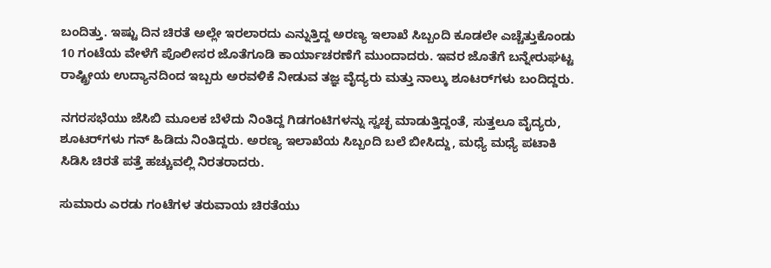ಬಂದಿತ್ತು. ಇಷ್ಟು ದಿನ ಚಿರತೆ ಅಲ್ಲೇ ಇರಲಾರದು ಎನ್ನುತ್ತಿದ್ದ ಅರಣ್ಯ ಇಲಾಖೆ ಸಿಬ್ಬಂದಿ ಕೂಡಲೇ ಎಚ್ಚೆತ್ತುಕೊಂಡು 10 ಗಂಟೆಯ ವೇಳೆಗೆ ಪೊಲೀಸರ ಜೊತೆಗೂಡಿ ಕಾರ್ಯಾಚರಣೆಗೆ ಮುಂದಾದರು. ಇವರ ಜೊತೆಗೆ ಬನ್ನೇರುಘಟ್ಟ ರಾಷ್ಟ್ರೀಯ ಉದ್ಯಾನದಿಂದ ಇಬ್ಬರು ಅರವಳಿಕೆ ನೀಡುವ ತಜ್ಞ ವೈದ್ಯರು ಮತ್ತು ನಾಲ್ಕು ಶೂಟರ್‌ಗಳು ಬಂದಿದ್ದರು.

ನಗರಸಭೆಯು ಜೆಸಿಬಿ ಮೂಲಕ ಬೆಳೆದು ನಿಂತಿದ್ದ ಗಿಡಗಂಟಿಗಳನ್ನು ಸ್ವಚ್ಛ ಮಾಡುತ್ತಿದ್ದಂತೆ, ಸುತ್ತಲೂ ವೈದ್ಯರು, ಶೂಟರ್‌ಗಳು ಗನ್ ಹಿಡಿದು ನಿಂತಿದ್ದರು. ಅರಣ್ಯ ಇಲಾಖೆಯ ಸಿಬ್ಬಂದಿ ಬಲೆ ಬೀಸಿದ್ದು, ಮಧ್ಯೆ ಮಧ್ಯೆ ಪಟಾಕಿ ಸಿಡಿಸಿ ಚಿರತೆ ಪತ್ತೆ ಹಚ್ಚುವಲ್ಲಿ ನಿರತರಾದರು.

ಸುಮಾರು ಎರಡು ಗಂಟೆಗಳ ತರುವಾಯ ಚಿರತೆಯು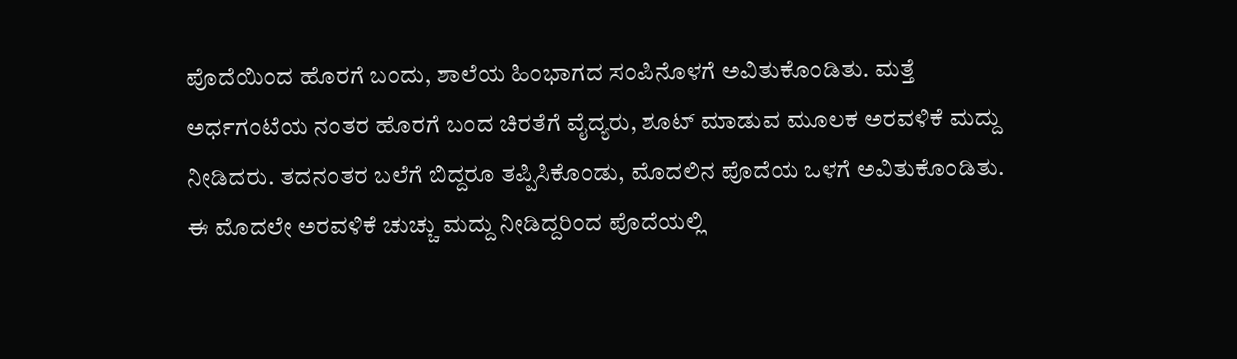ಪೊದೆಯಿಂದ ಹೊರಗೆ ಬಂದು, ಶಾಲೆಯ ಹಿಂಭಾಗದ ಸಂಪಿನೊಳಗೆ ಅವಿತುಕೊಂಡಿತು. ಮತ್ತೆ ಅರ್ಧಗಂಟೆಯ ನಂತರ ಹೊರಗೆ ಬಂದ ಚಿರತೆಗೆ ವೈದ್ಯರು, ಶೂಟ್ ಮಾಡುವ ಮೂಲಕ ಅರವಳಿಕೆ ಮದ್ದು ನೀಡಿದರು. ತದನಂತರ ಬಲೆಗೆ ಬಿದ್ದರೂ ತಪ್ಪಿಸಿಕೊಂಡು, ಮೊದಲಿನ ಪೊದೆಯ ಒಳಗೆ ಅವಿತುಕೊಂಡಿತು. ಈ ಮೊದಲೇ ಅರವಳಿಕೆ ಚುಚ್ಚು ಮದ್ದು ನೀಡಿದ್ದರಿಂದ ಪೊದೆಯಲ್ಲಿ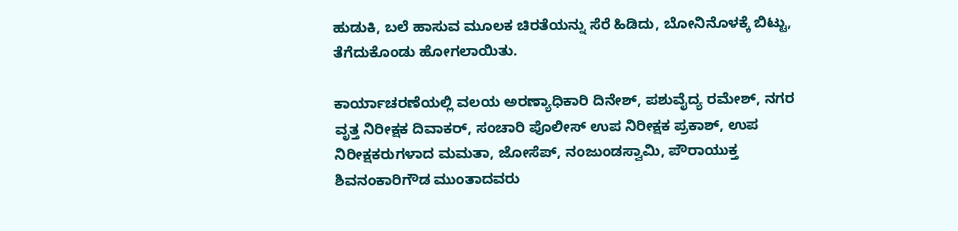ಹುಡುಕಿ, ಬಲೆ ಹಾಸುವ ಮೂಲಕ ಚಿರತೆಯನ್ನು ಸೆರೆ ಹಿಡಿದು, ಬೋನಿನೊಳಕ್ಕೆ ಬಿಟ್ಟು, ತೆಗೆದುಕೊಂಡು ಹೋಗಲಾಯಿತು.

ಕಾರ್ಯಾಚರಣೆಯಲ್ಲಿ ವಲಯ ಅರಣ್ಯಾಧಿಕಾರಿ ದಿನೇಶ್, ಪಶುವೈದ್ಯ ರಮೇಶ್, ನಗರ ವೃತ್ತ ನಿರೀಕ್ಷಕ ದಿವಾಕರ್, ಸಂಚಾರಿ ಪೊಲೀಸ್ ಉಪ ನಿರೀಕ್ಷಕ ಪ್ರಕಾಶ್, ಉಪ ನಿರೀಕ್ಷಕರುಗಳಾದ ಮಮತಾ, ಜೋಸೆಪ್, ನಂಜುಂಡಸ್ವಾಮಿ, ಪೌರಾಯುಕ್ತ ಶಿವನಂಕಾರಿಗೌಡ ಮುಂತಾದವರು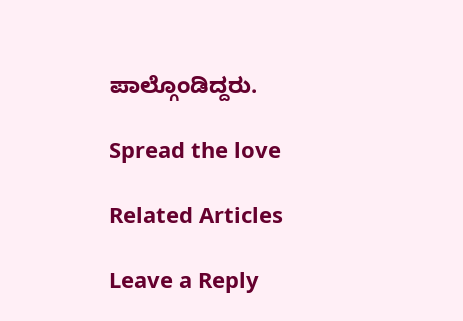ಪಾಲ್ಗೊಂಡಿದ್ದರು.

Spread the love

Related Articles

Leave a Reply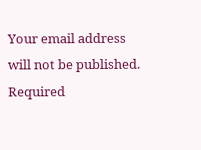Your email address will not be published. Required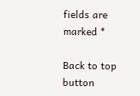fields are marked *

Back to top button